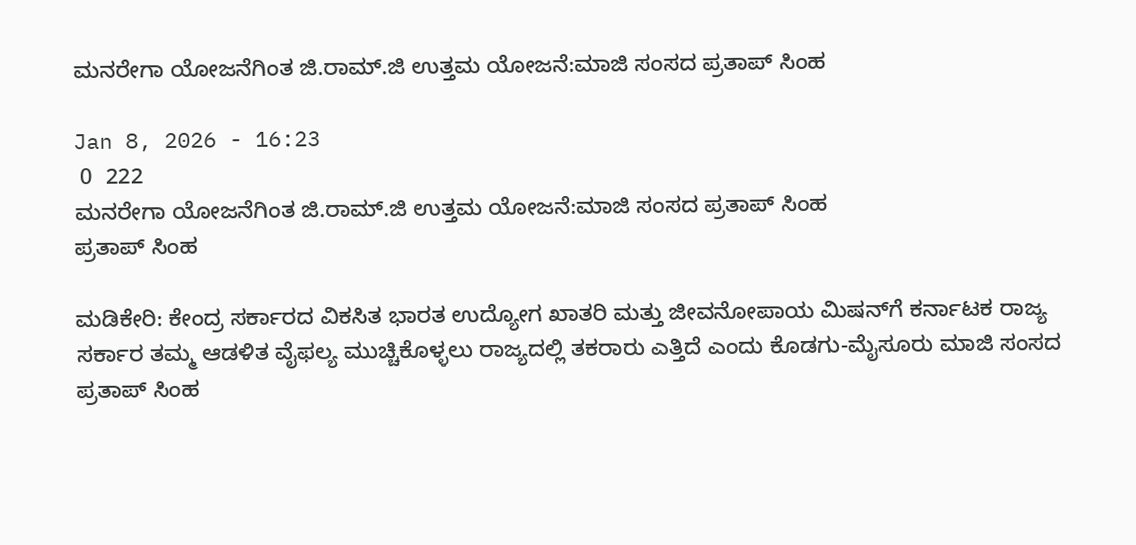ಮನರೇಗಾ ಯೋಜನೆಗಿಂತ ಜಿ.ರಾಮ್.ಜಿ ಉತ್ತಮ ಯೋಜನೆ:ಮಾಜಿ ಸಂಸದ ಪ್ರತಾಪ್ ಸಿಂಹ

Jan 8, 2026 - 16:23
 0  222
ಮನರೇಗಾ ಯೋಜನೆಗಿಂತ ಜಿ.ರಾಮ್.ಜಿ ಉತ್ತಮ ಯೋಜನೆ:ಮಾಜಿ ಸಂಸದ ಪ್ರತಾಪ್ ಸಿಂಹ
ಪ್ರತಾಪ್ ಸಿಂಹ

ಮಡಿಕೇರಿ: ಕೇಂದ್ರ ಸರ್ಕಾರದ ವಿಕಸಿತ ಭಾರತ ಉದ್ಯೋಗ ಖಾತರಿ ಮತ್ತು ಜೀವನೋಪಾಯ ಮಿಷನ್‌ಗೆ ಕರ್ನಾಟಕ ರಾಜ್ಯ ಸರ್ಕಾರ ತಮ್ಮ ಆಡಳಿತ ವೈಫಲ್ಯ ಮುಚ್ಚಿಕೊಳ್ಳಲು ರಾಜ್ಯದಲ್ಲಿ ತಕರಾರು ಎತ್ತಿದೆ ಎಂದು ಕೊಡಗು-ಮೈಸೂರು ಮಾಜಿ ಸಂಸದ ಪ್ರತಾಪ್ ಸಿಂಹ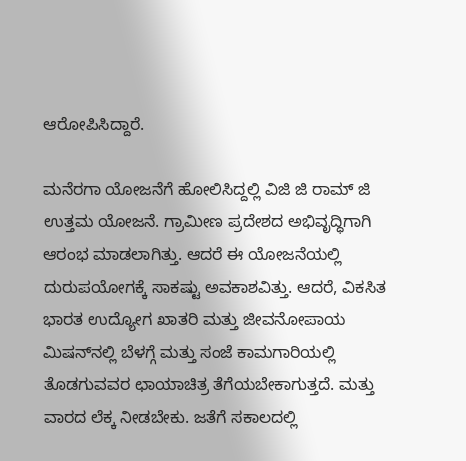ಆರೋಪಿಸಿದ್ದಾರೆ.

ಮನೆರಗಾ ಯೋಜನೆಗೆ ಹೋಲಿಸಿದ್ದಲ್ಲಿ ವಿಜಿ ಜಿ ರಾಮ್ ಜಿ ಉತ್ತಮ ಯೋಜನೆ. ಗ್ರಾಮೀಣ ಪ್ರದೇಶದ ಅಭಿವೃದ್ಧಿಗಾಗಿ ಆರಂಭ ಮಾಡಲಾಗಿತ್ತು. ಆದರೆ ಈ ಯೋಜನೆಯಲ್ಲಿ ದುರುಪಯೋಗಕ್ಕೆ ಸಾಕಷ್ಟು ಅವಕಾಶವಿತ್ತು. ಆದರೆ, ವಿಕಸಿತ ಭಾರತ ಉದ್ಯೋಗ ಖಾತರಿ ಮತ್ತು ಜೀವನೋಪಾಯ ಮಿಷನ್‌ನಲ್ಲಿ ಬೆಳಗ್ಗೆ ಮತ್ತು ಸಂಜೆ ಕಾಮಗಾರಿಯಲ್ಲಿ ತೊಡಗುವವರ ಛಾಯಾಚಿತ್ರ ತೆಗೆಯಬೇಕಾಗುತ್ತದೆ. ಮತ್ತು ವಾರದ ಲೆಕ್ಕ ನೀಡಬೇಕು. ಜತೆಗೆ ಸಕಾಲದಲ್ಲಿ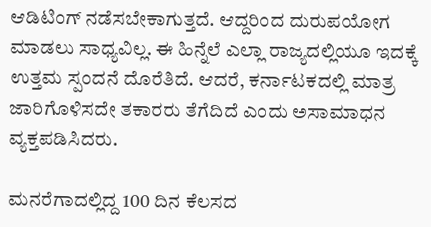ಆಡಿಟಿಂಗ್ ನಡೆಸಬೇಕಾಗುತ್ತದೆ. ಆದ್ದರಿಂದ ದುರುಪಯೋಗ ಮಾಡಲು ಸಾಧ್ಯವಿಲ್ಲ. ಈ ಹಿನ್ನೆಲೆ ಎಲ್ಲಾ ರಾಜ್ಯದಲ್ಲಿಯೂ ಇದಕ್ಕೆ ಉತ್ತಮ ಸ್ಪಂದನೆ ದೊರೆತಿದೆ. ಆದರೆ, ಕರ್ನಾಟಕದಲ್ಲಿ ಮಾತ್ರ ಜಾರಿಗೊಳಿಸದೇ ತಕಾರರು ತೆಗೆದಿದೆ ಎಂದು ಅಸಾಮಾಧನ ವ್ಯಕ್ತಪಡಿಸಿದರು.

ಮನರೆಗಾದಲ್ಲಿದ್ದ 100 ದಿನ ಕೆಲಸದ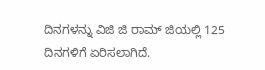ದಿನಗಳನ್ನು ವಿಜಿ ಜಿ ರಾಮ್ ಜಿಯಲ್ಲಿ 125 ದಿನಗಳಿಗೆ ಏರಿಸಲಾಗಿದೆ.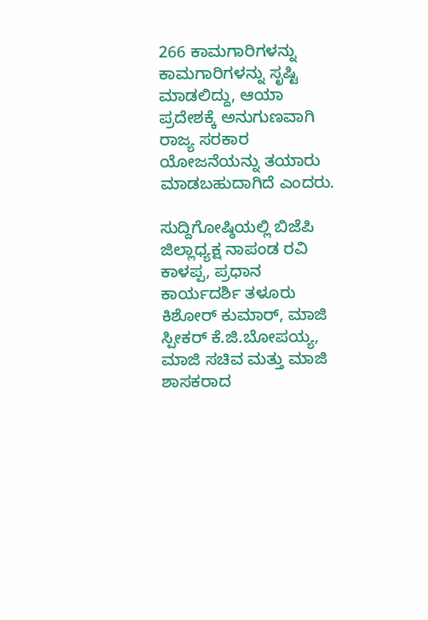266 ಕಾಮಗಾರಿಗಳನ್ನು ಕಾಮಗಾರಿಗಳನ್ನು ಸೃಷ್ಟಿ ಮಾಡಲಿದ್ದು, ಆಯಾ ಪ್ರದೇಶಕ್ಕೆ ಅನುಗುಣವಾಗಿ ರಾಜ್ಯ ಸರಕಾರ ಯೋಜನೆಯನ್ನು ತಯಾರು ಮಾಡಬಹುದಾಗಿದೆ ಎಂದರು.

ಸುದ್ದಿಗೋಷ್ಠಿಯಲ್ಲಿ ಬಿಜೆಪಿ ಜಿಲ್ಲಾಧ್ಯಕ್ಷ ನಾಪಂಡ ರವಿ ಕಾಳಪ್ಪ, ಪ್ರಧಾನ ಕಾರ್ಯದರ್ಶಿ ತಳೂರು ಕಿಶೋರ್ ಕುಮಾರ್, ಮಾಜಿ ಸ್ಪೀಕರ್ ಕೆ.ಜಿ.ಬೋಪಯ್ಯ, ಮಾಜಿ ಸಚಿವ ಮತ್ತು ಮಾಜಿ ಶಾಸಕರಾದ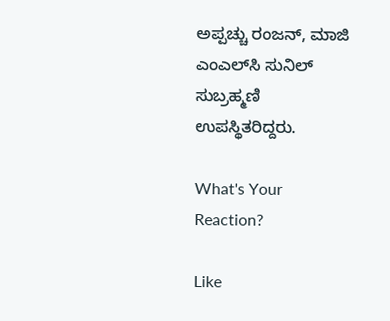ಅಪ್ಪಚ್ಚು ರಂಜನ್, ಮಾಜಿ ಎಂಎಲ್‌ಸಿ ಸುನಿಲ್ ಸುಬ್ರಹ್ಮಣಿ ಉಪಸ್ಥಿತರಿದ್ದರು.

What's Your Reaction?

Like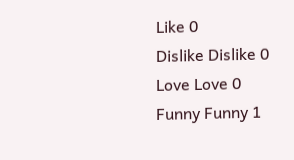Like 0
Dislike Dislike 0
Love Love 0
Funny Funny 1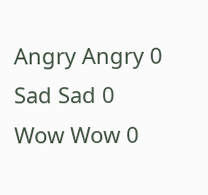Angry Angry 0
Sad Sad 0
Wow Wow 0